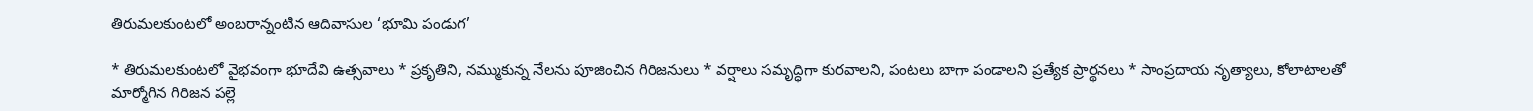తిరుమలకుంటలో అంబరాన్నంటిన ఆదివాసుల ‘భూమి పండుగ’

* తిరుమలకుంటలో వైభవంగా భూదేవి ఉత్సవాలు * ప్రకృతిని, నమ్ముకున్న నేలను పూజించిన గిరిజనులు * వర్షాలు సమృద్ధిగా కురవాలని, పంటలు బాగా పండాలని ప్రత్యేక ప్రార్థనలు * సాంప్రదాయ నృత్యాలు, కోలాటాలతో మార్మోగిన గిరిజన పల్లె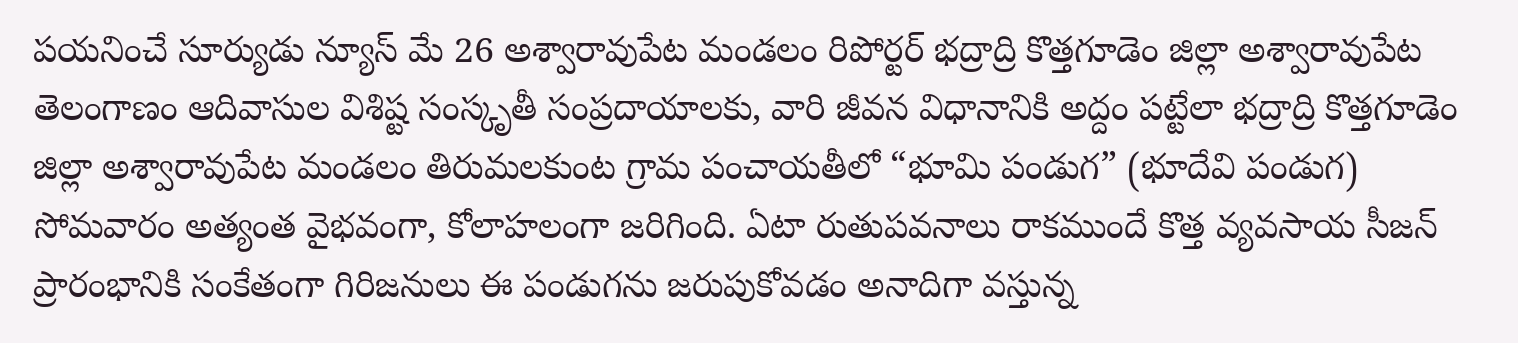పయనించే సూర్యుడు న్యూస్ మే 26 అశ్వారావుపేట మండలం రిపోర్టర్ భద్రాద్రి కొత్తగూడెం జిల్లా అశ్వారావుపేట తెలంగాణం ఆదివాసుల విశిష్ట సంస్కృతీ సంప్రదాయాలకు, వారి జీవన విధానానికి అద్దం పట్టేలా భద్రాద్రి కొత్తగూడెం జిల్లా అశ్వారావుపేట మండలం తిరుమలకుంట గ్రామ పంచాయతీలో “భూమి పండుగ” (భూదేవి పండుగ) సోమవారం అత్యంత వైభవంగా, కోలాహలంగా జరిగింది. ఏటా రుతుపవనాలు రాకముందే కొత్త వ్యవసాయ సీజన్ ప్రారంభానికి సంకేతంగా గిరిజనులు ఈ పండుగను జరుపుకోవడం అనాదిగా వస్తున్న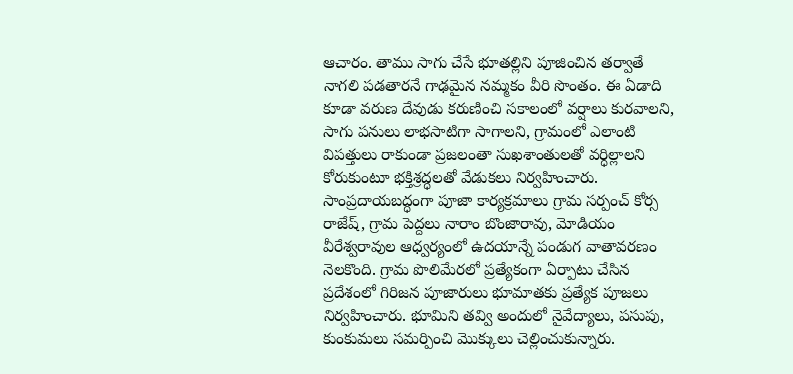ఆచారం. తాము సాగు చేసే భూతల్లిని పూజించిన తర్వాతే నాగలి పడతారనే గాఢమైన నమ్మకం వీరి సొంతం. ఈ ఏడాది కూడా వరుణ దేవుడు కరుణించి సకాలంలో వర్షాలు కురవాలని, సాగు పనులు లాభసాటిగా సాగాలని, గ్రామంలో ఎలాంటి విపత్తులు రాకుండా ప్రజలంతా సుఖశాంతులతో వర్ధిల్లాలని కోరుకుంటూ భక్తిశ్రద్ధలతో వేడుకలు నిర్వహించారు. సాంప్రదాయబద్ధంగా పూజా కార్యక్రమాలు గ్రామ సర్పంచ్ కోర్స రాజేష్, గ్రామ పెద్దలు నారాం బొంజారావు, మోడియం వీరేశ్వరావుల ఆధ్వర్యంలో ఉదయాన్నే పండుగ వాతావరణం నెలకొంది. గ్రామ పొలిమేరలో ప్రత్యేకంగా ఏర్పాటు చేసిన ప్రదేశంలో గిరిజన పూజారులు భూమాతకు ప్రత్యేక పూజలు నిర్వహించారు. భూమిని తవ్వి అందులో నైవేద్యాలు, పసుపు, కుంకుమలు సమర్పించి మొక్కులు చెల్లించుకున్నారు.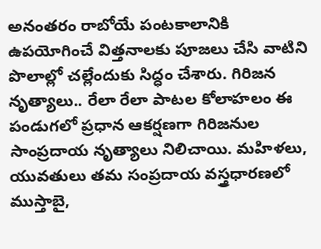అనంతరం రాబోయే పంటకాలానికి ఉపయోగించే విత్తనాలకు పూజలు చేసి వాటిని పొలాల్లో చల్లేందుకు సిద్ధం చేశారు. గిరిజన నృత్యాలు.. రేలా రేలా పాటల కోలాహలం ఈ పండుగలో ప్రధాన ఆకర్షణగా గిరిజనుల సాంప్రదాయ నృత్యాలు నిలిచాయి. మహిళలు, యువతులు తమ సంప్రదాయ వస్త్రధారణలో ముస్తాబై,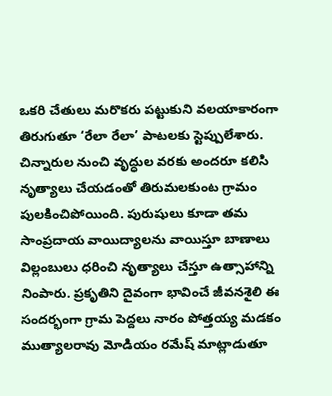ఒకరి చేతులు మరొకరు పట్టుకుని వలయాకారంగా తిరుగుతూ ‘రేలా రేలా’ పాటలకు స్టెప్పులేశారు. చిన్నారుల నుంచి వృద్ధుల వరకు అందరూ కలిసి నృత్యాలు చేయడంతో తిరుమలకుంట గ్రామం పులకించిపోయింది. పురుషులు కూడా తమ సాంప్రదాయ వాయిద్యాలను వాయిస్తూ బాణాలు విల్లంబులు ధరించి నృత్యాలు చేస్తూ ఉత్సాహాన్ని నింపారు. ప్రకృతిని దైవంగా భావించే జీవనశైలి ఈ సందర్భంగా గ్రామ పెద్దలు నారం పోత్తయ్య మడకం ముత్యాలరావు మోడియం రమేష్ మాట్లాడుతూ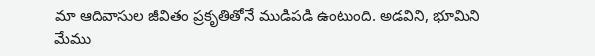మా ఆదివాసుల జీవితం ప్రకృతితోనే ముడిపడి ఉంటుంది. అడవిని, భూమిని మేము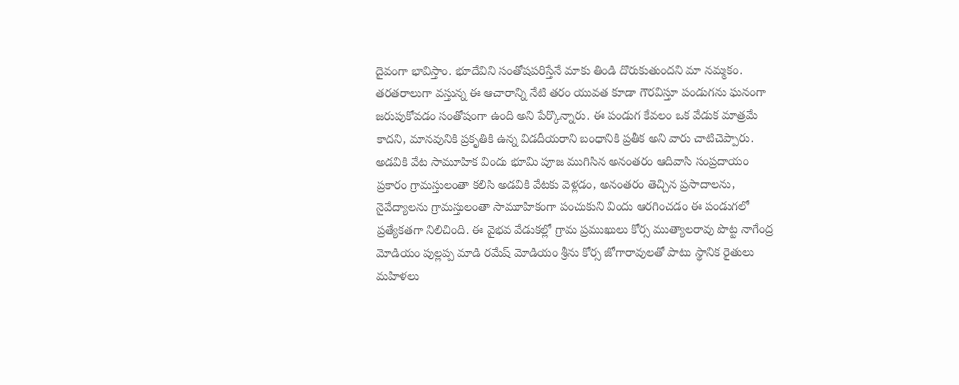దైవంగా భావిస్తాం. భూదేవిని సంతోషపరిస్తేనే మాకు తిండి దొరుకుతుందని మా నమ్మకం. తరతరాలుగా వస్తున్న ఈ ఆచారాన్ని నేటి తరం యువత కూడా గౌరవిస్తూ పండుగను ఘనంగా జరుపుకోవడం సంతోషంగా ఉంది అని పేర్కొన్నారు. ఈ పండుగ కేవలం ఒక వేడుక మాత్రమే కాదని, మానవునికి ప్రకృతికి ఉన్న విడదీయరాని బంధానికి ప్రతీక అని వారు చాటిచెప్పారు. అడవికి వేట సామూహిక విందు భూమి పూజ ముగిసిన అనంతరం ఆదివాసి సంప్రదాయం ప్రకారం గ్రామస్తులంతా కలిసి అడవికి వేటకు వెళ్లడం, అనంతరం తెచ్చిన ప్రసాదాలను, నైవేద్యాలను గ్రామస్తులంతా సామూహికంగా పంచుకుని విందు ఆరగించడం ఈ పండుగలో ప్రత్యేకతగా నిలిచింది. ఈ వైభవ వేడుకల్లో గ్రామ ప్రముఖులు కోర్స ముత్యాలరావు పొట్ట నాగేంద్ర మోడియం పుల్లప్ప మాడి రమేష్ మోడియం శ్రీను కోర్స జోగారావులతో పాటు స్థానిక రైతులు మహిళలు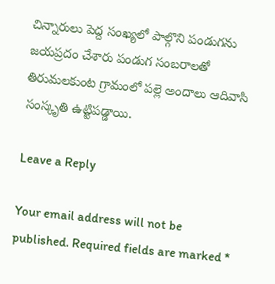చిన్నారులు పెద్ద సంఖ్యలో పాల్గొని పండుగను జయప్రదం చేశారు పండుగ సంబరాలతో తిరుమలకుంట గ్రామంలో పల్లె అందాలు ఆదివాసి సంస్కృతి ఉట్టిపడ్డాయి.

Leave a Reply

Your email address will not be published. Required fields are marked *